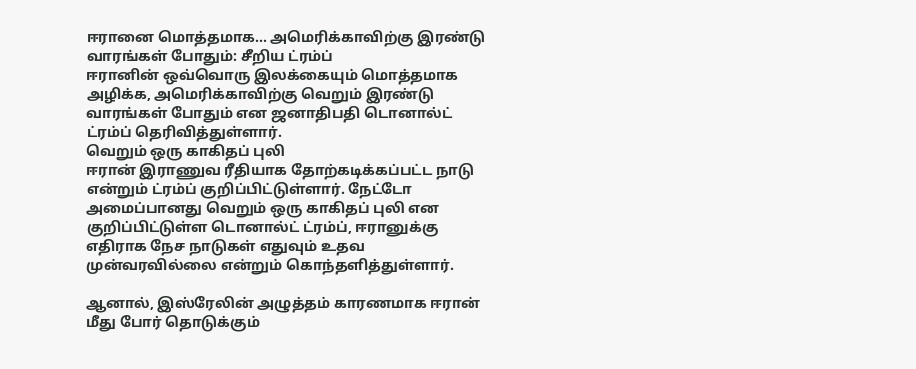ஈரானை மொத்தமாக... அமெரிக்காவிற்கு இரண்டு வாரங்கள் போதும்: சீறிய ட்ரம்ப்
ஈரானின் ஒவ்வொரு இலக்கையும் மொத்தமாக அழிக்க, அமெரிக்காவிற்கு வெறும் இரண்டு வாரங்கள் போதும் என ஜனாதிபதி டொனால்ட் ட்ரம்ப் தெரிவித்துள்ளார்.
வெறும் ஒரு காகிதப் புலி
ஈரான் இராணுவ ரீதியாக தோற்கடிக்கப்பட்ட நாடு என்றும் ட்ரம்ப் குறிப்பிட்டுள்ளார். நேட்டோ அமைப்பானது வெறும் ஒரு காகிதப் புலி என குறிப்பிட்டுள்ள டொனால்ட் ட்ரம்ப், ஈரானுக்கு எதிராக நேச நாடுகள் எதுவும் உதவ முன்வரவில்லை என்றும் கொந்தளித்துள்ளார்.

ஆனால், இஸ்ரேலின் அழுத்தம் காரணமாக ஈரான் மீது போர் தொடுக்கும்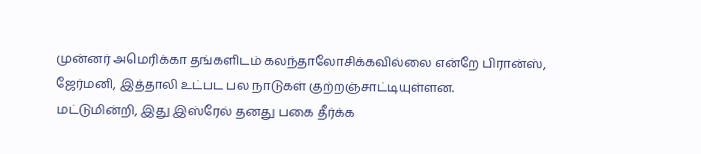முன்னர் அமெரிக்கா தங்களிடம் கலந்தாலோசிக்கவில்லை என்றே பிரான்ஸ், ஜேர்மனி, இத்தாலி உட்பட பல நாடுகள் குற்றஞ்சாட்டியுள்ளன.
மட்டுமின்றி, இது இஸ்ரேல் தனது பகை தீர்க்க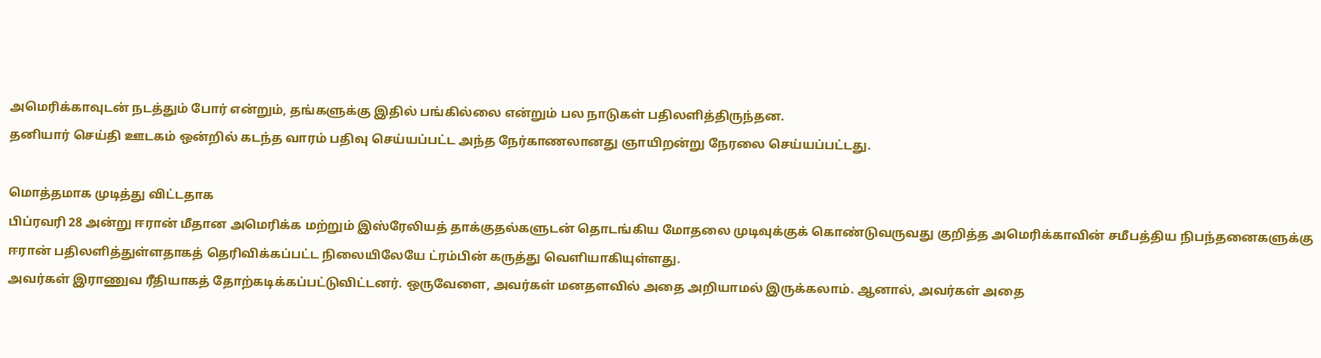அமெரிக்காவுடன் நடத்தும் போர் என்றும், தங்களுக்கு இதில் பங்கில்லை என்றும் பல நாடுகள் பதிலளித்திருந்தன.
தனியார் செய்தி ஊடகம் ஒன்றில் கடந்த வாரம் பதிவு செய்யப்பட்ட அந்த நேர்காணலானது ஞாயிறன்று நேரலை செய்யப்பட்டது.

மொத்தமாக முடித்து விட்டதாக
பிப்ரவரி 28 அன்று ஈரான் மீதான அமெரிக்க மற்றும் இஸ்ரேலியத் தாக்குதல்களுடன் தொடங்கிய மோதலை முடிவுக்குக் கொண்டுவருவது குறித்த அமெரிக்காவின் சமீபத்திய நிபந்தனைகளுக்கு ஈரான் பதிலளித்துள்ளதாகத் தெரிவிக்கப்பட்ட நிலையிலேயே ட்ரம்பின் கருத்து வெளியாகியுள்ளது.
அவர்கள் இராணுவ ரீதியாகத் தோற்கடிக்கப்பட்டுவிட்டனர். ஒருவேளை, அவர்கள் மனதளவில் அதை அறியாமல் இருக்கலாம். ஆனால், அவர்கள் அதை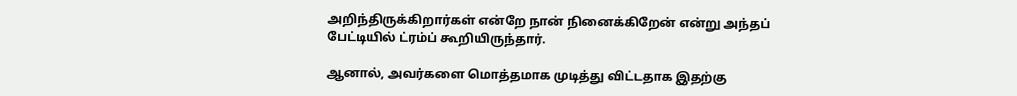அறிந்திருக்கிறார்கள் என்றே நான் நினைக்கிறேன் என்று அந்தப் பேட்டியில் ட்ரம்ப் கூறியிருந்தார்.

ஆனால், அவர்களை மொத்தமாக முடித்து விட்டதாக இதற்கு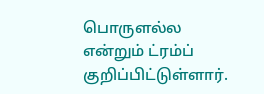பொருளல்ல என்றும் ட்ரம்ப் குறிப்பிட்டுள்ளார்.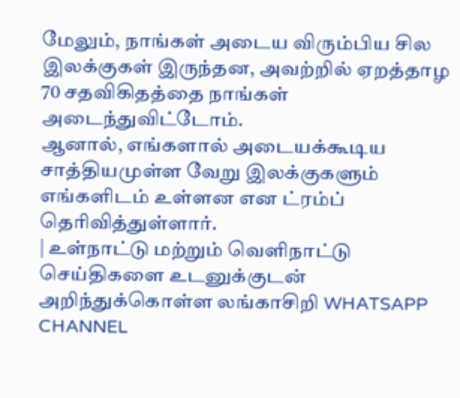மேலும், நாங்கள் அடைய விரும்பிய சில இலக்குகள் இருந்தன, அவற்றில் ஏறத்தாழ 70 சதவிகிதத்தை நாங்கள் அடைந்துவிட்டோம்.
ஆனால், எங்களால் அடையக்கூடிய சாத்தியமுள்ள வேறு இலக்குகளும் எங்களிடம் உள்ளன என ட்ரம்ப் தெரிவித்துள்ளார்.
| உள்நாட்டு மற்றும் வெளிநாட்டு செய்திகளை உடனுக்குடன் அறிந்துக்கொள்ள லங்காசிறி WHATSAPP CHANNEL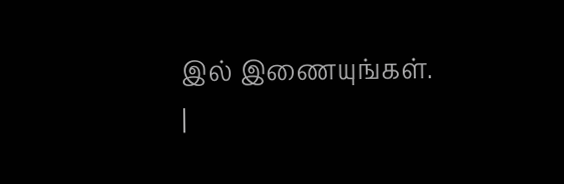இல் இணையுங்கள். |